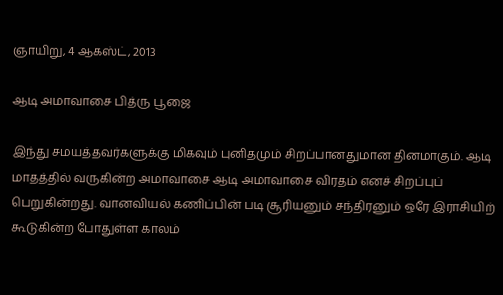ஞாயிறு, 4 ஆகஸ்ட், 2013

ஆடி அமாவாசை பித்ரு பூஜை

இந்து சமயத்தவர்களுக்கு மிகவும் புனிதமும் சிறப்பானதுமான தினமாகும். ஆடி மாதத்தில் வருகின்ற அமாவாசை ஆடி அமாவாசை விரதம் எனச் சிறப்புப் பெறுகின்றது. வானவியல் கணிப்பின் படி சூரியனும் சந்திரனும் ஒரே இராசியிற் கூடுகின்ற போதுள்ள காலம்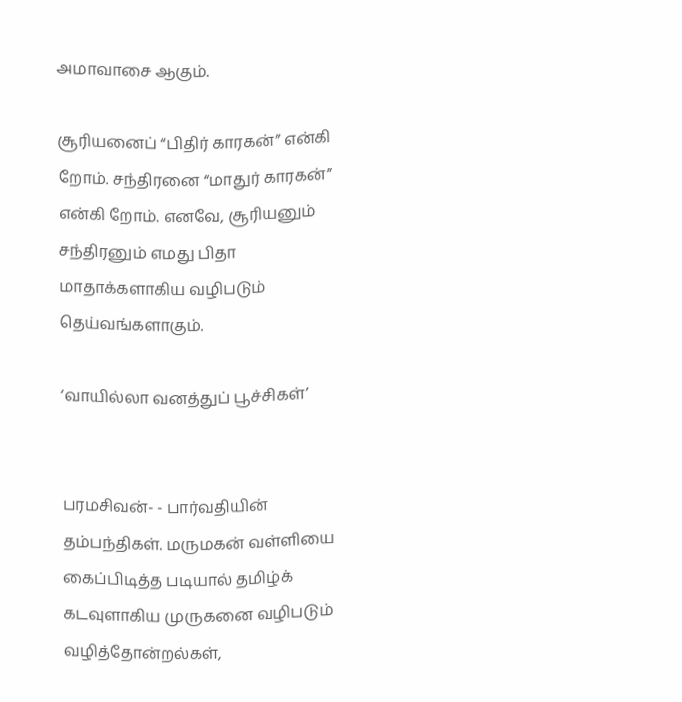அமாவாசை ஆகும்.

சூரியனைப் “பிதிர் காரகன்” என்கி றோம். சந்திரனை “மாதுர் காரகன்” என்கி றோம். எனவே, சூரியனும் சந்திரனும் எமது பிதா மாதாக்களாகிய வழிபடும் தெய்வங்களாகும்.

‘வாயில்லா வனத்துப் பூச்சிகள்’


பரமசிவன்- - பார்வதியின் தம்பந்திகள். மருமகன் வள்ளியை கைப்பிடித்த படியால் தமிழ்க் கடவுளாகிய முருகனை வழிபடும் வழித்தோன்றல்கள்,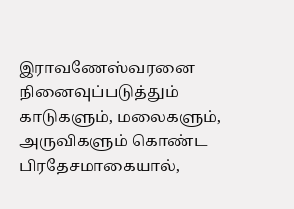இராவணேஸ்வரனை நினைவுப்படுத்தும் காடுகளும், மலைகளும், அருவிகளும் கொண்ட பிரதேசமாகையால்,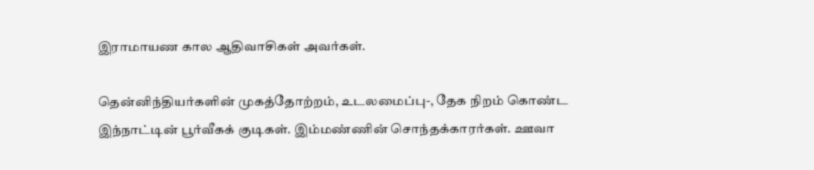இராமாயண கால ஆதிவாசிகள் அவர்கள்.

தென்னிந்தியர்களின் முகத்தோற்றம், உடலமைப்பு-, தேக நிறம் கொண்ட இந்நாட்டின் பூர்வீகக் குடிகள். இம்மண்ணின் சொந்தக்காரர்கள். ஊவா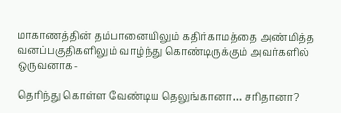மாகாணத்தின் தம்பானையிலும் கதிர்காமத்தை அண்மித்த வனப்பகுதிகளிலும் வாழ்ந்து கொண்டிருக்கும் அவர்களில் ஒருவனாக-

தெரிந்து கொள்ள வேண்டிய தெலுங்கானா… சரிதானா?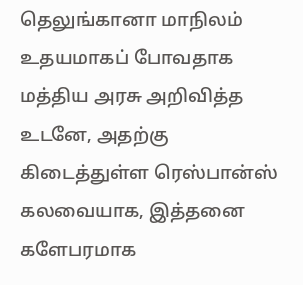தெலுங்கானா மாநிலம் உதயமாகப் போவதாக மத்திய அரசு அறிவித்த உடனே, அதற்கு கிடைத்துள்ள ரெஸ்பான்ஸ் கலவையாக, இத்தனை களேபரமாக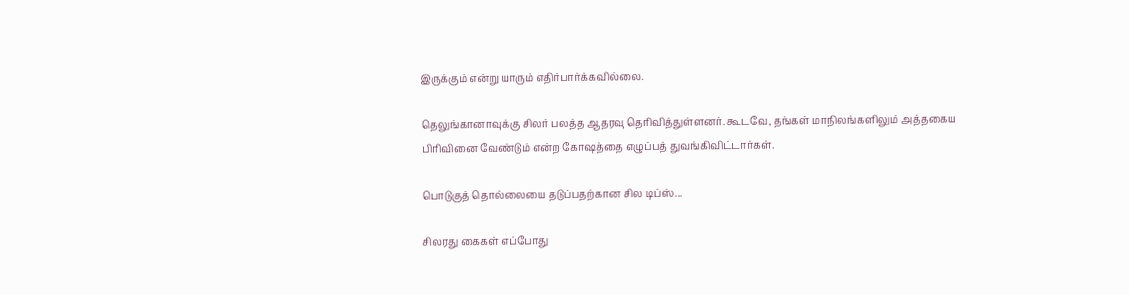இருக்கும் என்று யாரும் எதிர்பார்க்கவில்லை.

தெலுங்கானாவுக்கு சிலர் பலத்த ஆதரவு தெரிவித்துள்ளனர். கூடவே, தங்கள் மாநிலங்களிலும் அத்தகைய பிரிவினை வேண்டும் என்ற கோஷத்தை எழுப்பத் துவங்கிவிட்டார்கள்.

பொடுகுத் தொல்லையை தடுப்பதற்கான சில டிப்ஸ்...

சிலரது கைகள் எப்போது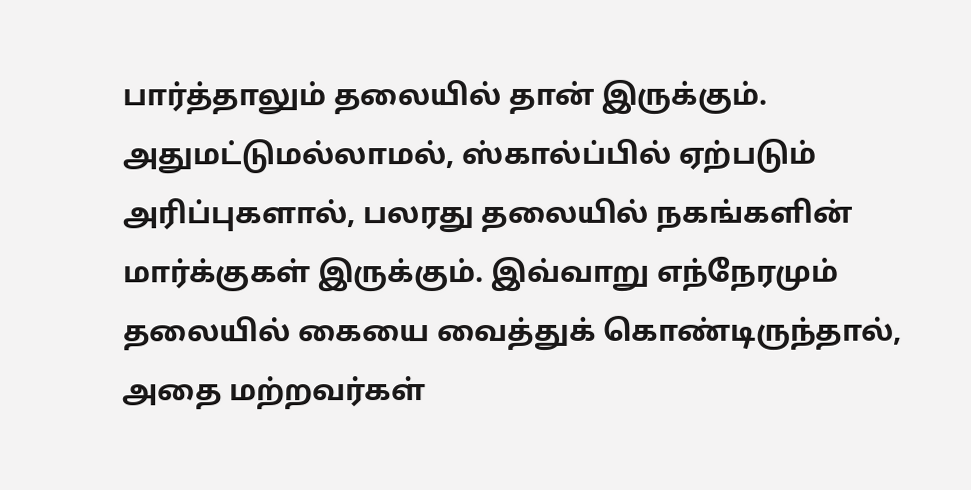பார்த்தாலும் தலையில் தான் இருக்கும். அதுமட்டுமல்லாமல், ஸ்கால்ப்பில் ஏற்படும் அரிப்புகளால், பலரது தலையில் நகங்களின் மார்க்குகள் இருக்கும். இவ்வாறு எந்நேரமும் தலையில் கையை வைத்துக் கொண்டிருந்தால், அதை மற்றவர்கள்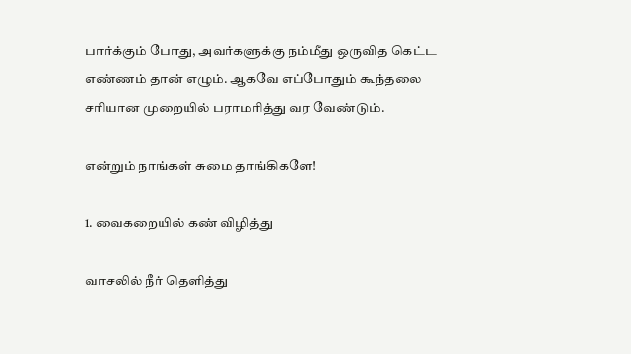பார்க்கும் போது, அவர்களுக்கு நம்மீது ஒருவித கெட்ட எண்ணம் தான் எழும். ஆகவே எப்போதும் கூந்தலை சரியான முறையில் பராமரித்து வர வேண்டும்.

என்றும் நாங்கள் சுமை தாங்கிகளே!

1. வைகறையில் கண் விழித்து

வாசலில் நீர் தெளித்து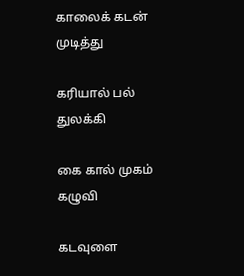காலைக் கடன் முடித்து

கரியால் பல் துலக்கி

கை கால் முகம் கழுவி

கடவுளை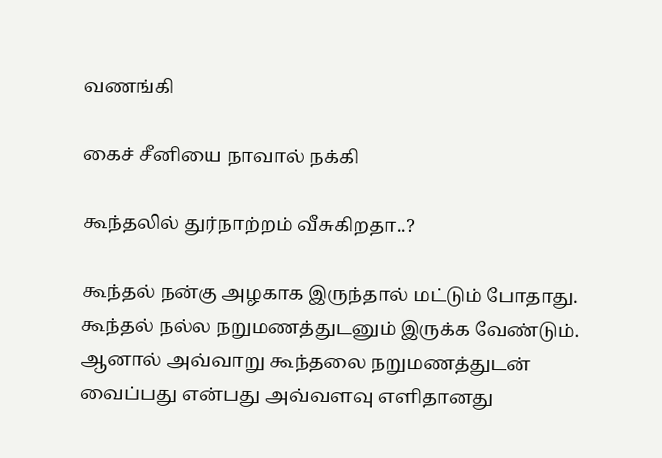வணங்கி

கைச் சீனியை நாவால் நக்கி

கூந்தலில் துர்நாற்றம் வீசுகிறதா..?

கூந்தல் நன்கு அழகாக இருந்தால் மட்டும் போதாது. கூந்தல் நல்ல நறுமணத்துடனும் இருக்க வேண்டும். ஆனால் அவ்வாறு கூந்தலை நறுமணத்துடன் வைப்பது என்பது அவ்வளவு எளிதானது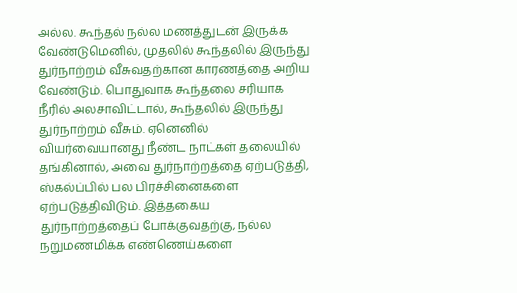அல்ல. கூந்தல் நல்ல மணத்துடன் இருக்க வேண்டுமெனில், முதலில் கூந்தலில் இருந்து துர்நாற்றம் வீசுவதற்கான காரணத்தை அறிய வேண்டும். பொதுவாக கூந்தலை சரியாக நீரில் அலசாவிட்டால், கூந்தலில் இருந்து துர்நாற்றம் வீசும். ஏனெனில் வியர்வையானது நீண்ட நாட்கள் தலையில் தங்கினால், அவை துர்நாற்றத்தை ஏற்படுத்தி, ஸ்கல்ப்பில் பல பிரச்சினைகளை ஏற்படுத்திவிடும். இத்தகைய துர்நாற்றத்தைப் போக்குவதற்கு, நல்ல நறுமணமிக்க எண்ணெய்களை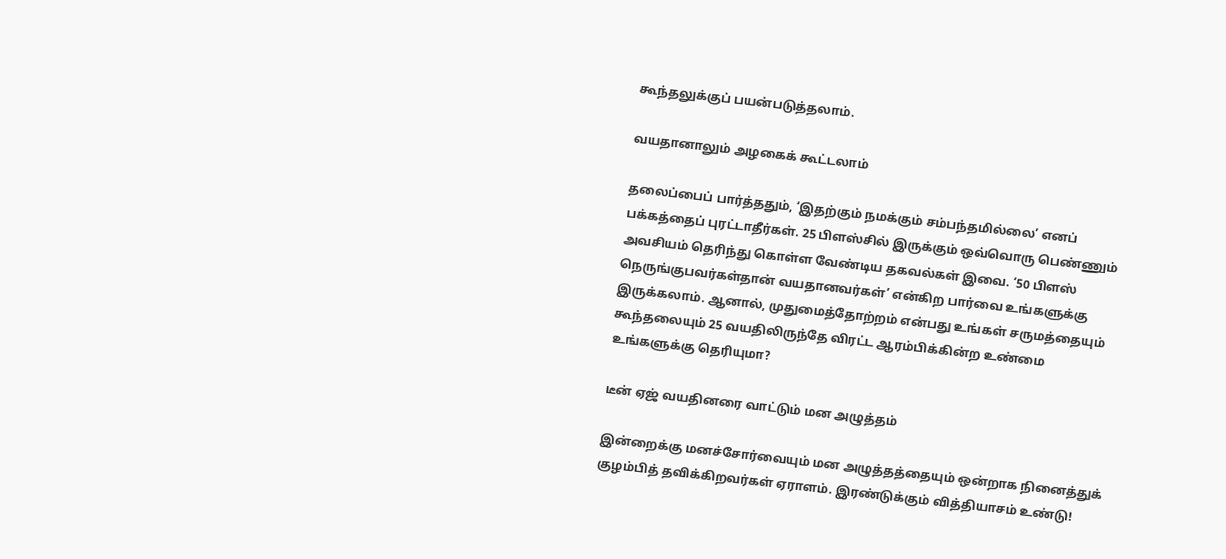கூந்தலுக்குப் பயன்படுத்தலாம்.

வயதானாலும் அழகைக் கூட்டலாம்

தலைப்பைப் பார்த்ததும், ‘இதற்கும் நமக்கும் சம்பந்தமில்லை’ எனப் பக்கத்தைப் புரட்டாதீர்கள். 25 பிளஸ்சில் இருக்கும் ஒவ்வொரு பெண்ணும் அவசியம் தெரிந்து கொள்ள வேண்டிய தகவல்கள் இவை. ‘50 பிளஸ் நெருங்குபவர்கள்தான் வயதானவர்கள்’ என்கிற பார்வை உங்களுக்கு இருக்கலாம். ஆனால், முதுமைத்தோற்றம் என்பது உங்கள் சருமத்தையும் கூந்தலையும் 25 வயதிலிருந்தே விரட்ட ஆரம்பிக்கின்ற உண்மை உங்களுக்கு தெரியுமா?

டீன் ஏஜ் வயதினரை வாட்டும் மன அழுத்தம்

இன்றைக்கு மனச்சோர்வையும் மன அழுத்தத்தையும் ஒன்றாக நினைத்துக் குழம்பித் தவிக்கிறவர்கள் ஏராளம். இரண்டுக்கும் வித்தியாசம் உண்டு!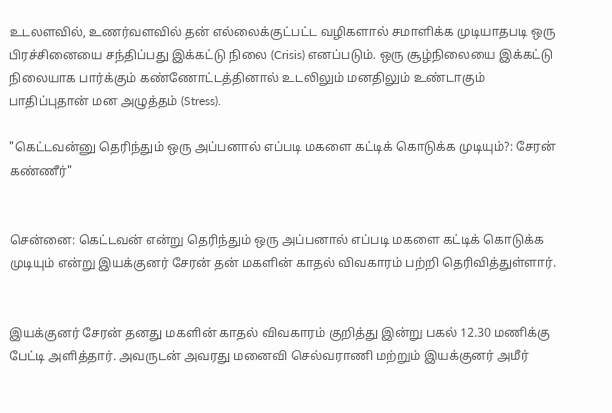உடலளவில், உணர்வளவில் தன் எல்லைக்குட்பட்ட வழிகளால் சமாளிக்க முடியாதபடி ஒரு பிரச்சினையை சந்திப்பது இக்கட்டு நிலை (Crisis) எனப்படும். ஒரு சூழ்நிலையை இக்கட்டு நிலையாக பார்க்கும் கண்ணோட்டத்தினால் உடலிலும் மனதிலும் உண்டாகும் பாதிப்புதான் மன அழுத்தம் (Stress).

"கெட்டவன்னு தெரிந்தும் ஒரு அப்பனால் எப்படி மகளை கட்டிக் கொடுக்க முடியும்?: சேரன் கண்ணீர்"


சென்னை: கெட்டவன் என்று தெரிந்தும் ஒரு அப்பனால் எப்படி மகளை கட்டிக் கொடுக்க முடியும் என்று இயக்குனர் சேரன் தன் மகளின் காதல் விவகாரம் பற்றி தெரிவித்துள்ளார்.


இயக்குனர் சேரன் தனது மகளின் காதல் விவகாரம் குறித்து இன்று பகல் 12.30 மணிக்கு பேட்டி அளித்தார். அவருடன் அவரது மனைவி செல்வராணி மற்றும் இயக்குனர் அமீர்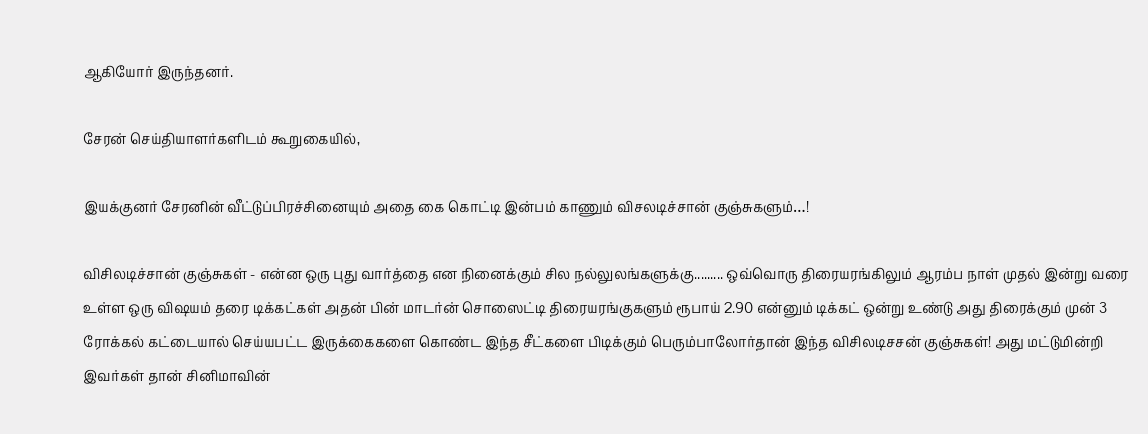ஆகியோர் இருந்தனர்.

சேரன் செய்தியாளர்களிடம் கூறுகையில்,

இயக்குனர் சேரனின் வீட்டுப்பிரச்சினையும் அதை கை கொட்டி இன்பம் காணும் விசலடிச்சான் குஞ்சுகளும்…!

விசிலடிச்சான் குஞ்சுகள் - என்ன ஒரு புது வார்த்தை என நினைக்கும் சில நல்லுல‌ங்களுக்கு......... ஒவ்வொரு திரையரங்கிலும் ஆரம்ப நாள் முதல் இன்று வரை உள்ள ஒரு விஷயம் தரை டிக்கட்கள் அதன் பின் மாடர்ன் சொஸைட்டி திரையரங்குகளும் ரூபாய் 2.90 என்னும் டிக்கட் ஒன்று உண்டு அது திரைக்கும் முன் 3 ரோக்கல் கட்டையால் செய்யபட்ட இருக்கைகளை கொண்ட இந்த சீட்களை பிடிக்கும் பெரும்பாலோர்தான் இந்த விசிலடிசசன் குஞ்சுகள்! அது மட்டுமின்றி இவர்கள் தான் சினிமாவின்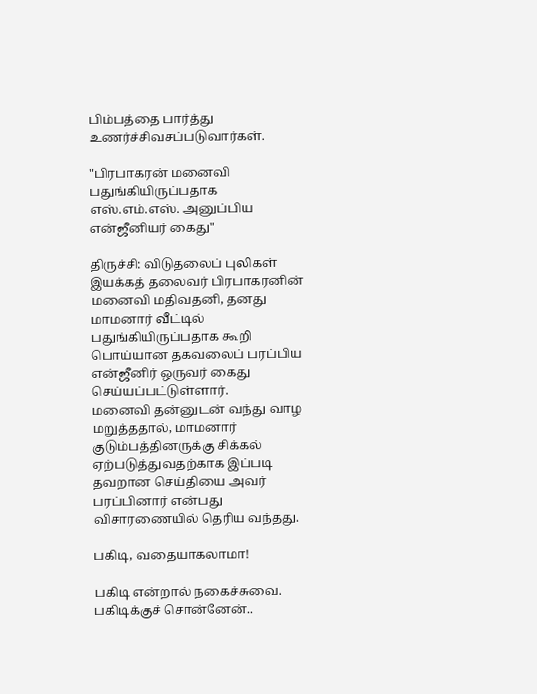பிம்பத்தை பார்த்து உணர்ச்சிவசப்படுவார்கள்.

"பிரபாகரன் மனைவி பதுங்கியிருப்பதாக எஸ்.எம்.எஸ். அனுப்பிய என்ஜீனியர் கைது"

திருச்சி: விடுதலைப் புலிகள் இயக்கத் தலைவர் பிரபாகரனின் மனைவி மதிவதனி, தனது மாமனார் வீட்டில் பதுங்கியிருப்பதாக கூறி பொய்யான தகவலைப் பரப்பிய என்ஜீனிர் ஒருவர் கைது செய்யப்பட்டுள்ளார்.
மனைவி தன்னுடன் வந்து வாழ மறுத்ததால், மாமனார் குடும்பத்தினருக்கு சிக்கல் ஏற்படுத்துவதற்காக இப்படி தவறான செய்தியை அவர் பரப்பினார் என்பது விசாரணையில் தெரிய வந்தது.

பகிடி, வதையாகலாமா!

பகிடி என்றால் நகைச்சுவை. பகிடிக்குச் சொன்னேன்..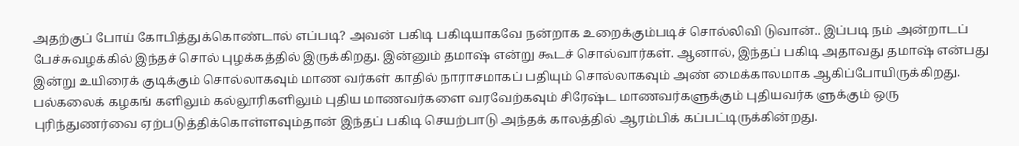அதற்குப் போய் கோபித்துக்கொண்டால் எப்படி? அவன் பகிடி பகிடியாகவே நன்றாக உறைக்கும்படிச் சொல்லிவி டுவான்.. இப்படி நம் அன்றாடப் பேச்சுவழக்கில் இந்தச் சொல் புழக்கத்தில் இருக்கிறது. இன்னும் தமாஷ் என்று கூடச் சொல்வார்கள். ஆனால், இந்தப் பகிடி அதாவது தமாஷ் என்பது இன்று உயிரைக் குடிக்கும் சொல்லாகவும் மாண வர்கள் காதில் நாராசமாகப் பதியும் சொல்லாகவும் அண் மைக்காலமாக ஆகிப்போயிருக்கிறது. பல்கலைக் கழகங் களிலும் கல்லூரிகளிலும் புதிய மாணவர்களை வரவேற்கவும் சிரேஷ்ட மாணவர்களுக்கும் புதியவர்க ளுக்கும் ஒரு புரிந்துணர்வை ஏற்படுத்திக்கொள்ளவும்தான் இந்தப் பகிடி செயற்பாடு அந்தக் காலத்தில் ஆரம்பிக் கப்பட்டிருக்கின்றது.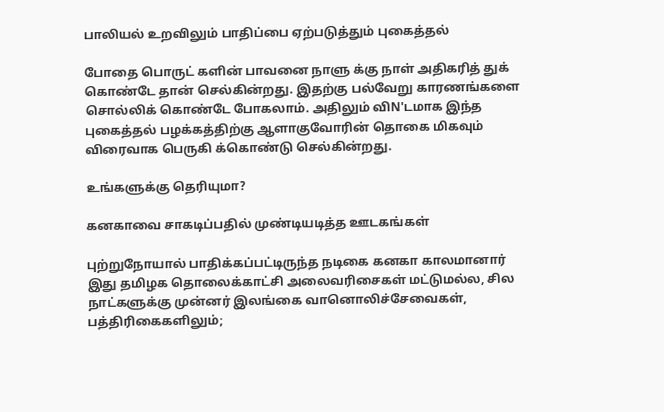பாலியல் உறவிலும் பாதிப்பை ஏற்படுத்தும் புகைத்தல்

போதை பொருட் களின் பாவனை நாளு க்கு நாள் அதிகரித் துக் கொண்டே தான் செல்கின்றது. இதற்கு பல்வேறு காரணங்களை சொல்லிக் கொண்டே போகலாம். அதிலும் விN'டமாக இந்த புகைத்தல் பழக்கத்திற்கு ஆளாகுவோரின் தொகை மிகவும் விரைவாக பெருகி க்கொண்டு செல்கின்றது.

உங்களுக்கு தெரியுமா?

கனகாவை சாகடிப்பதில் முண்டியடித்த ஊடகங்கள்

புற்றுநோயால் பாதிக்கப்பட்டிருந்த நடிகை கனகா காலமானார் இது தமிழக தொலைக்காட்சி அலைவரிசைகள் மட்டுமல்ல, சில நாட்களுக்கு முன்னர் இலங்கை வானொலிச்சேவைகள், பத்திரிகைகளிலும்;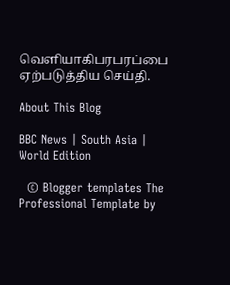வெளியாகிபரபரப்பை ஏற்படுத்திய செய்தி.

About This Blog

BBC News | South Asia | World Edition

  © Blogger templates The Professional Template by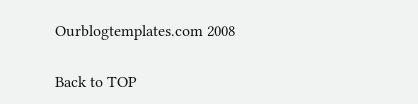Ourblogtemplates.com 2008

Back to TOP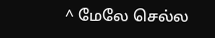^ மேலே செல்ல